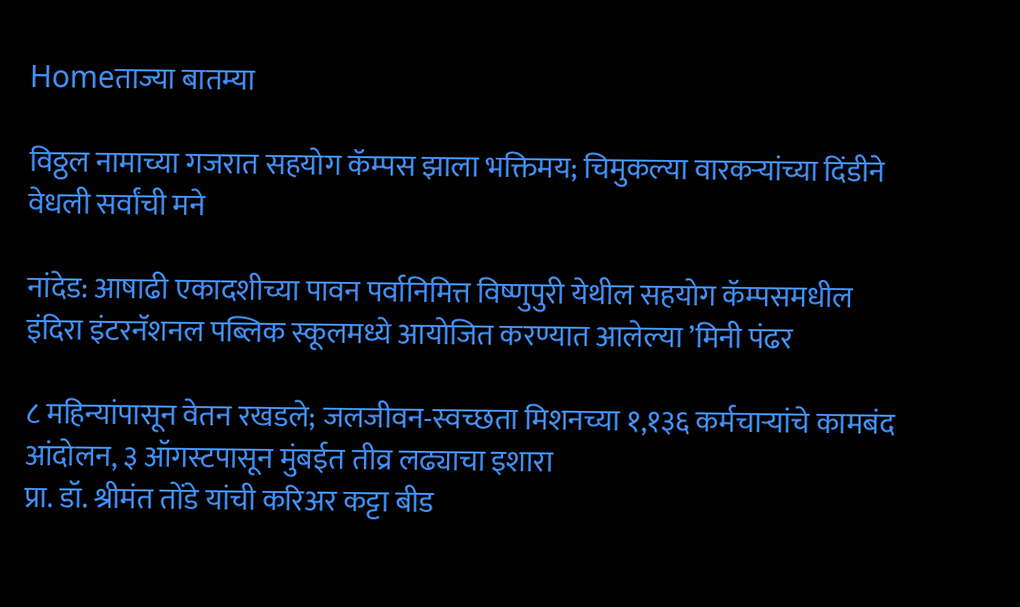Homeताज्या बातम्या

विठ्ठल नामाच्या गजरात सहयोग कॅम्पस झाला भक्तिमय; चिमुकल्या वारकर्‍यांच्या दिंडीने वेधली सर्वांची मने

नांदेड: आषाढी एकादशीच्या पावन पर्वानिमित्त विष्णुपुरी येथील सहयोग कॅम्पसमधील इंदिरा इंटरनॅशनल पब्लिक स्कूलमध्ये आयोजित करण्यात आलेल्या ’मिनी पंढर

८ महिन्यांपासून वेतन रखडले; जलजीवन-स्वच्छता मिशनच्या १,१३६ कर्मचार्‍यांचे कामबंद आंदोलन, ३ ऑगस्टपासून मुंबईत तीव्र लढ्याचा इशारा
प्रा. डॉ. श्रीमंत तोंडे यांची करिअर कट्टा बीड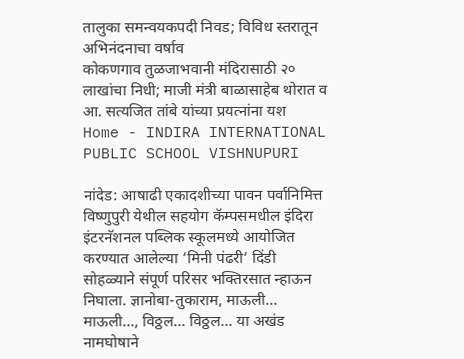तालुका समन्वयकपदी निवड; विविध स्तरातून अभिनंदनाचा वर्षाव
कोकणगाव तुळजाभवानी मंदिरासाठी २० लाखांचा निधी; माजी मंत्री बाळासाहेब थोरात व आ. सत्यजित तांबे यांच्या प्रयत्नांना यश
Home - INDIRA INTERNATIONAL PUBLIC SCHOOL VISHNUPURI

नांदेड: आषाढी एकादशीच्या पावन पर्वानिमित्त विष्णुपुरी येथील सहयोग कॅम्पसमधील इंदिरा इंटरनॅशनल पब्लिक स्कूलमध्ये आयोजित करण्यात आलेल्या ’मिनी पंढरी’ दिंडी सोहळ्याने संपूर्ण परिसर भक्तिरसात न्हाऊन निघाला. ज्ञानोबा-तुकाराम, माऊली… माऊली…, विठ्ठल… विठ्ठल… या अखंड नामघोषाने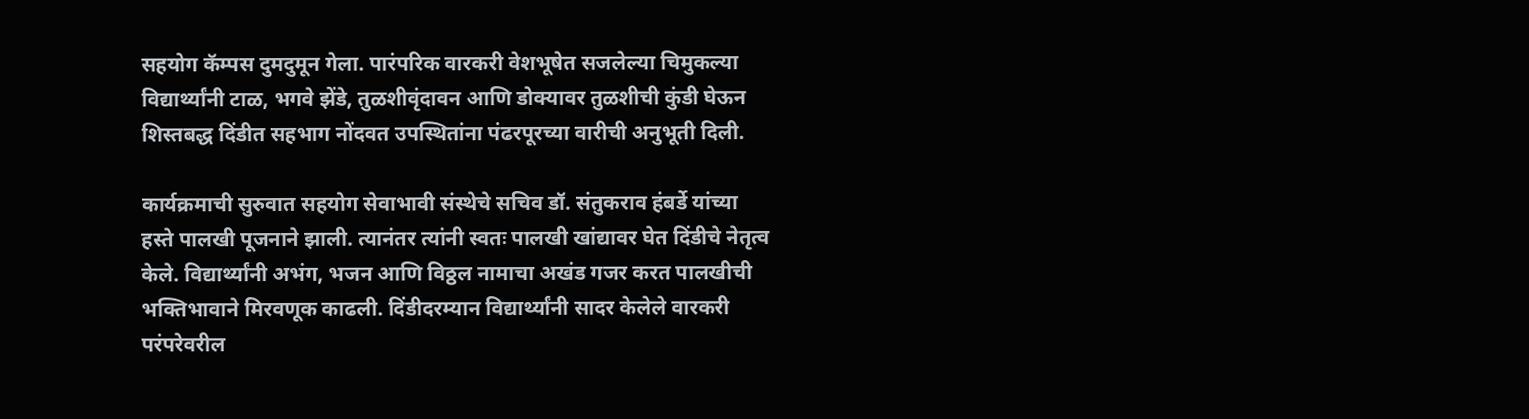सहयोग कॅम्पस दुमदुमून गेला. पारंपरिक वारकरी वेशभूषेत सजलेल्या चिमुकल्या विद्यार्थ्यांनी टाळ, भगवे झेंडे, तुळशीवृंदावन आणि डोक्यावर तुळशीची कुंडी घेऊन शिस्तबद्ध दिंडीत सहभाग नोंदवत उपस्थितांना पंढरपूरच्या वारीची अनुभूती दिली.

कार्यक्रमाची सुरुवात सहयोग सेवाभावी संस्थेचे सचिव डॉ. संतुकराव हंबर्डे यांच्या हस्ते पालखी पूजनाने झाली. त्यानंतर त्यांनी स्वतः पालखी खांद्यावर घेत दिंडीचे नेतृत्व केले. विद्यार्थ्यांनी अभंग, भजन आणि विठ्ठल नामाचा अखंड गजर करत पालखीची भक्तिभावाने मिरवणूक काढली. दिंडीदरम्यान विद्यार्थ्यांनी सादर केलेले वारकरी परंपरेवरील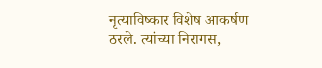नृत्याविष्कार विशेष आकर्षण ठरले. त्यांच्या निरागस,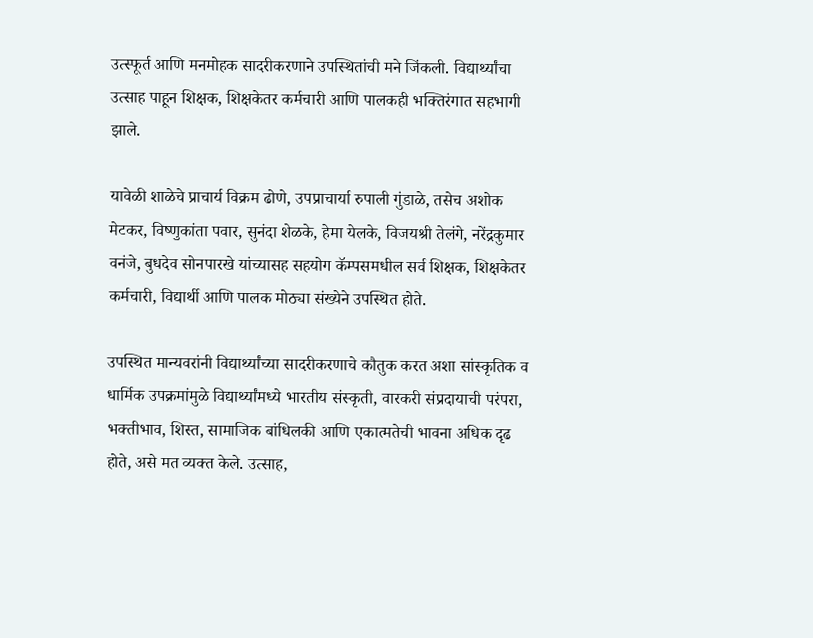उत्स्फूर्त आणि मनमोहक सादरीकरणाने उपस्थितांची मने जिंकली. विद्यार्थ्यांचा उत्साह पाहून शिक्षक, शिक्षकेतर कर्मचारी आणि पालकही भक्तिरंगात सहभागी झाले.

यावेळी शाळेचे प्राचार्य विक्रम ढोणे, उपप्राचार्या रुपाली गुंडाळे, तसेच अशोक मेटकर, विष्णुकांता पवार, सुनंदा शेळके, हेमा येलके, विजयश्री तेलंगे, नरेंद्रकुमार वनंजे, बुधदेव सोनपारखे यांच्यासह सहयोग कॅम्पसमधील सर्व शिक्षक, शिक्षकेतर कर्मचारी, विद्यार्थी आणि पालक मोठ्या संख्येने उपस्थित होते.

उपस्थित मान्यवरांनी विद्यार्थ्यांच्या सादरीकरणाचे कौतुक करत अशा सांस्कृतिक व धार्मिक उपक्रमांमुळे विद्यार्थ्यांमध्ये भारतीय संस्कृती, वारकरी संप्रदायाची परंपरा, भक्तीभाव, शिस्त, सामाजिक बांधिलकी आणि एकात्मतेची भावना अधिक दृढ होते, असे मत व्यक्त केले. उत्साह,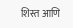शिस्त आणि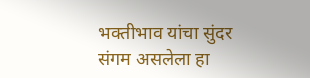भक्तीभाव यांचा सुंदर संगम असलेला हा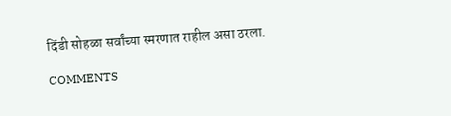दिंडी सोहळा सर्वांच्या स्मरणात राहील असा ठरला.

COMMENTS